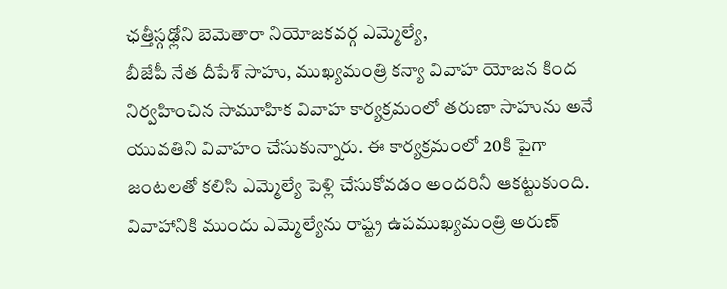ఛత్తీస్గఢ్లోని బెమెతారా నియోజకవర్గ ఎమ్మెల్యే,
బీజేపీ నేత దీపేశ్ సాహు, ముఖ్యమంత్రి కన్యా వివాహ యోజన కింద నిర్వహించిన సామూహిక వివాహ కార్యక్రమంలో తరుణా సాహును అనే యువతిని వివాహం చేసుకున్నారు. ఈ కార్యక్రమంలో 20కి పైగా జంటలతో కలిసి ఎమ్మెల్యే పెళ్లి చేసుకోవడం అందరినీ ఆకట్టుకుంది. వివాహానికి ముందు ఎమ్మెల్యేను రాష్ట్ర ఉపముఖ్యమంత్రి అరుణ్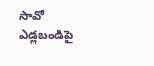సావో ఎడ్లబండిపై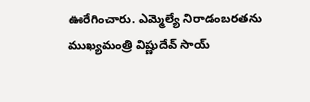ఊరేగించారు. ఎమ్మెల్యే నిరాడంబరతను ముఖ్యమంత్రి విష్ణుదేవ్ సాయ్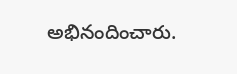అభినందించారు.